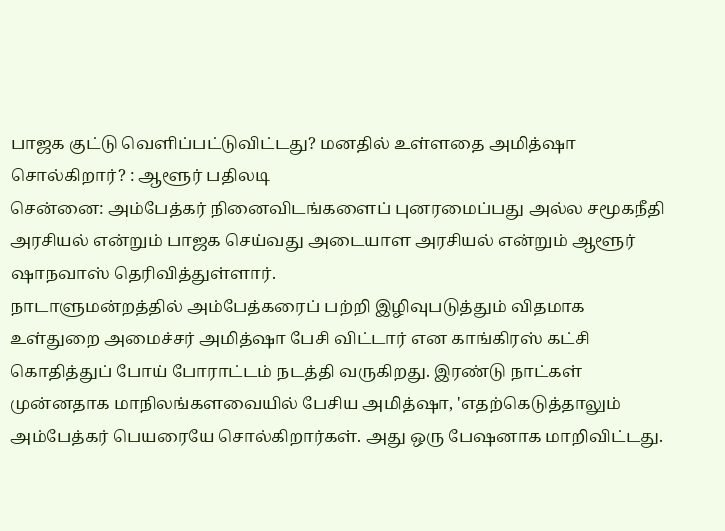பாஜக குட்டு வெளிப்பட்டுவிட்டது? மனதில் உள்ளதை அமித்ஷா சொல்கிறார்? : ஆளூர் பதிலடி
சென்னை: அம்பேத்கர் நினைவிடங்களைப் புனரமைப்பது அல்ல சமூகநீதி அரசியல் என்றும் பாஜக செய்வது அடையாள அரசியல் என்றும் ஆளூர் ஷாநவாஸ் தெரிவித்துள்ளார்.
நாடாளுமன்றத்தில் அம்பேத்கரைப் பற்றி இழிவுபடுத்தும் விதமாக உள்துறை அமைச்சர் அமித்ஷா பேசி விட்டார் என காங்கிரஸ் கட்சி கொதித்துப் போய் போராட்டம் நடத்தி வருகிறது. இரண்டு நாட்கள் முன்னதாக மாநிலங்களவையில் பேசிய அமித்ஷா, 'எதற்கெடுத்தாலும் அம்பேத்கர் பெயரையே சொல்கிறார்கள். அது ஒரு பேஷனாக மாறிவிட்டது.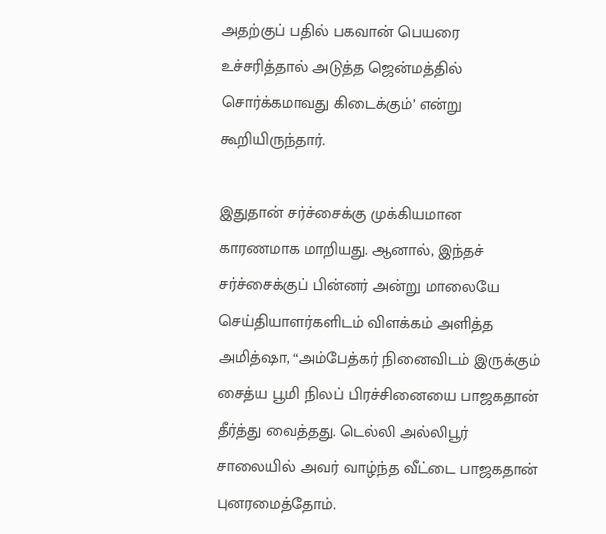அதற்குப் பதில் பகவான் பெயரை உச்சரித்தால் அடுத்த ஜென்மத்தில் சொர்க்கமாவது கிடைக்கும்’ என்று கூறியிருந்தார்.

இதுதான் சர்ச்சைக்கு முக்கியமான காரணமாக மாறியது. ஆனால், இந்தச் சர்ச்சைக்குப் பின்னர் அன்று மாலையே செய்தியாளர்களிடம் விளக்கம் அளித்த அமித்ஷா, “அம்பேத்கர் நினைவிடம் இருக்கும் சைத்ய பூமி நிலப் பிரச்சினையை பாஜகதான் தீர்த்து வைத்தது. டெல்லி அல்லிபூர் சாலையில் அவர் வாழ்ந்த வீட்டை பாஜகதான் புனரமைத்தோம்.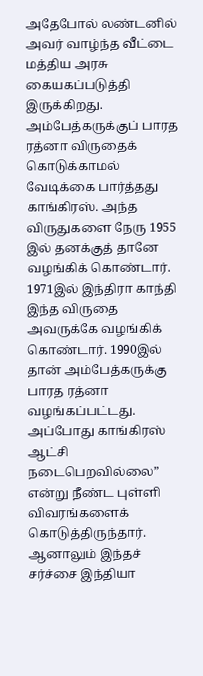அதேபோல் லண்டனில் அவர் வாழ்ந்த வீட்டை மத்திய அரசு கையகப்படுத்தி இருக்கிறது.
அம்பேத்கருக்குப் பாரத ரத்னா விருதைக் கொடுக்காமல் வேடிக்கை பார்த்தது காங்கிரஸ். அந்த விருதுகளை நேரு 1955 இல் தனக்குத் தானே வழங்கிக் கொண்டார். 1971இல் இந்திரா காந்தி இந்த விருதை அவருக்கே வழங்கிக் கொண்டார். 1990இல் தான் அம்பேத்கருக்கு பாரத ரத்னா வழங்கப்பட்டது. அப்போது காங்கிரஸ் ஆட்சி நடைபெறவில்லை” என்று நீண்ட புள்ளி விவரங்களைக் கொடுத்திருந்தார்.
ஆனாலும் இந்தச் சர்ச்சை இந்தியா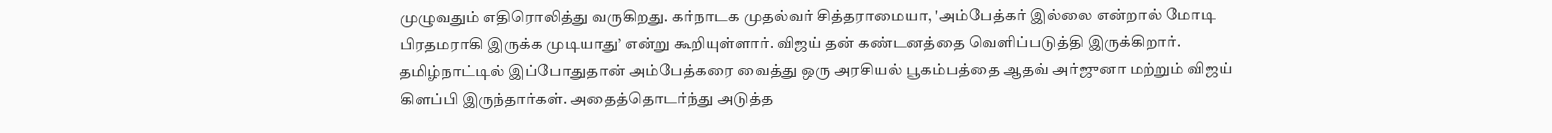முழுவதும் எதிரொலித்து வருகிறது. கர்நாடக முதல்வர் சித்தராமையா, 'அம்பேத்கர் இல்லை என்றால் மோடி பிரதமராகி இருக்க முடியாது’ என்று கூறியுள்ளார். விஜய் தன் கண்டனத்தை வெளிப்படுத்தி இருக்கிறார்.
தமிழ்நாட்டில் இப்போதுதான் அம்பேத்கரை வைத்து ஒரு அரசியல் பூகம்பத்தை ஆதவ் அர்ஜுனா மற்றும் விஜய் கிளப்பி இருந்தார்கள். அதைத்தொடர்ந்து அடுத்த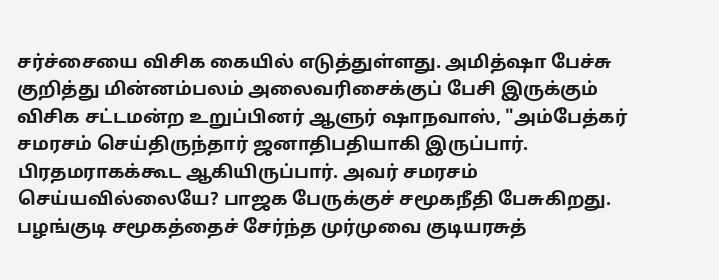சர்ச்சையை விசிக கையில் எடுத்துள்ளது. அமித்ஷா பேச்சு குறித்து மின்னம்பலம் அலைவரிசைக்குப் பேசி இருக்கும் விசிக சட்டமன்ற உறுப்பினர் ஆளுர் ஷாநவாஸ், "அம்பேத்கர் சமரசம் செய்திருந்தார் ஜனாதிபதியாகி இருப்பார். பிரதமராகக்கூட ஆகியிருப்பார். அவர் சமரசம் செய்யவில்லையே? பாஜக பேருக்குச் சமூகநீதி பேசுகிறது. பழங்குடி சமூகத்தைச் சேர்ந்த முர்முவை குடியரசுத்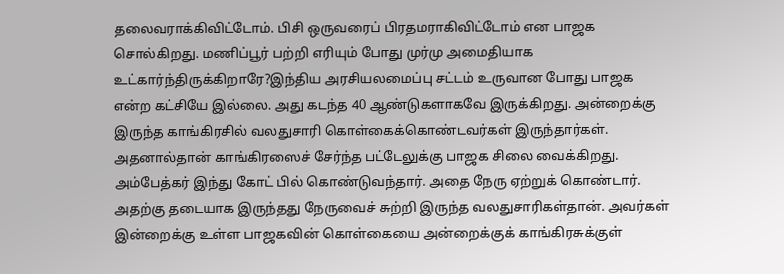தலைவராக்கிவிட்டோம். பிசி ஒருவரைப் பிரதமராகிவிட்டோம் என பாஜக சொல்கிறது. மணிப்பூர் பற்றி எரியும் போது முர்மு அமைதியாக உட்கார்ந்திருக்கிறாரே?இந்திய அரசியலமைப்பு சட்டம் உருவான போது பாஜக என்ற கட்சியே இல்லை. அது கடந்த 40 ஆண்டுகளாகவே இருக்கிறது. அன்றைக்கு இருந்த காங்கிரசில் வலதுசாரி கொள்கைக்கொண்டவர்கள் இருந்தார்கள். அதனால்தான் காங்கிரஸைச் சேர்ந்த பட்டேலுக்கு பாஜக சிலை வைக்கிறது. அம்பேத்கர் இந்து கோட் பில் கொண்டுவந்தார். அதை நேரு ஏற்றுக் கொண்டார். அதற்கு தடையாக இருந்தது நேருவைச் சுற்றி இருந்த வலதுசாரிகள்தான். அவர்கள் இன்றைக்கு உள்ள பாஜகவின் கொள்கையை அன்றைக்குக் காங்கிரசுக்குள்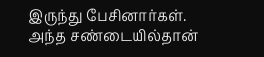இருந்து பேசினார்கள்.
அந்த சண்டையில்தான்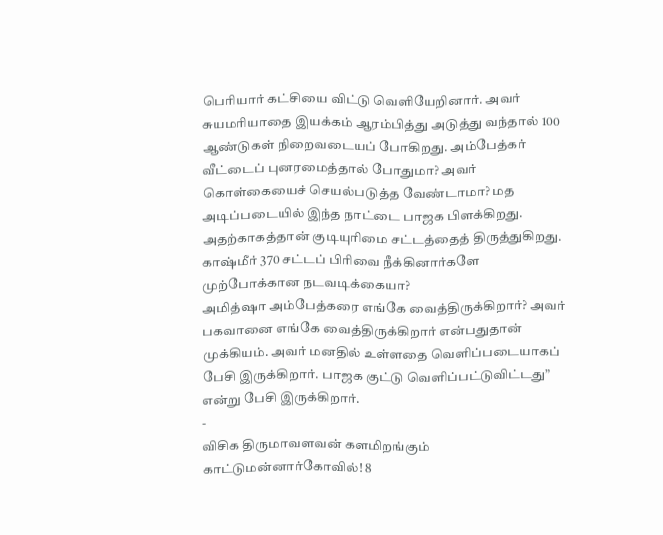பெரியார் கட்சியை விட்டு வெளியேறினார். அவர் சுயமரியாதை இயக்கம் ஆரம்பித்து அடுத்து வந்தால் 100 ஆண்டுகள் நிறைவடையப் போகிறது. அம்பேத்கர் வீட்டைப் புனரமைத்தால் போதுமா? அவர் கொள்கையைச் செயல்படுத்த வேண்டாமா? மத அடிப்படையில் இந்த நாட்டை பாஜக பிளக்கிறது. அதற்காகத்தான் குடியுரிமை சட்டத்தைத் திருத்துகிறது. காஷ்மீர் 370 சட்டப் பிரிவை நீக்கினார்களே முற்போக்கான நடவடிக்கையா?
அமித்ஷா அம்பேத்கரை எங்கே வைத்திருக்கிறார்? அவர் பகவானை எங்கே வைத்திருக்கிறார் என்பதுதான் முக்கியம். அவர் மனதில் உள்ளதை வெளிப்படையாகப் பேசி இருக்கிறார். பாஜக குட்டு வெளிப்பட்டுவிட்டது” என்று பேசி இருக்கிறார்.
-
விசிக திருமாவளவன் களமிறங்கும் காட்டுமன்னார்கோவில்! 8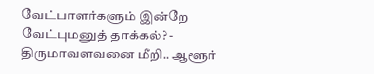வேட்பாளர்களும் இன்றே வேட்புமனுத் தாக்கல்? -
திருமாவளவனை மீறி.. ஆளூர்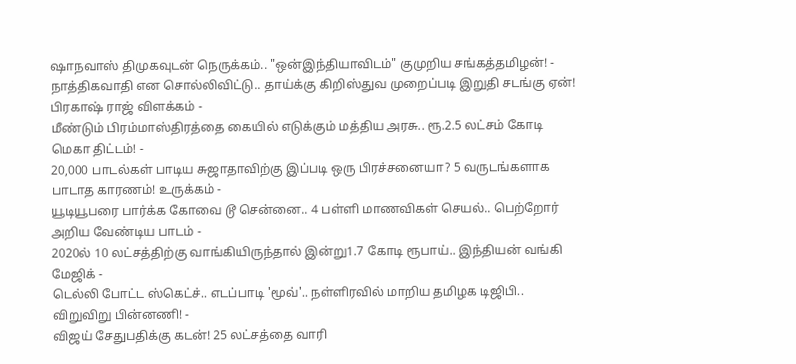ஷாநவாஸ் திமுகவுடன் நெருக்கம்.. "ஒன்இந்தியாவிடம்" குமுறிய சங்கத்தமிழன்! -
நாத்திகவாதி என சொல்லிவிட்டு.. தாய்க்கு கிறிஸ்துவ முறைப்படி இறுதி சடங்கு ஏன்! பிரகாஷ் ராஜ் விளக்கம் -
மீண்டும் பிரம்மாஸ்திரத்தை கையில் எடுக்கும் மத்திய அரசு.. ரூ.2.5 லட்சம் கோடி மெகா திட்டம்! -
20,000 பாடல்கள் பாடிய சுஜாதாவிற்கு இப்படி ஒரு பிரச்சனையா? 5 வருடங்களாக பாடாத காரணம்! உருக்கம் -
யூடியூபரை பார்க்க கோவை டூ சென்னை.. 4 பள்ளி மாணவிகள் செயல்.. பெற்றோர் அறிய வேண்டிய பாடம் -
2020ல் 10 லட்சத்திற்கு வாங்கியிருந்தால் இன்று1.7 கோடி ரூபாய்.. இந்தியன் வங்கி மேஜிக் -
டெல்லி போட்ட ஸ்கெட்ச்.. எடப்பாடி 'மூவ்'.. நள்ளிரவில் மாறிய தமிழக டிஜிபி.. விறுவிறு பின்னணி! -
விஜய் சேதுபதிக்கு கடன்! 25 லட்சத்தை வாரி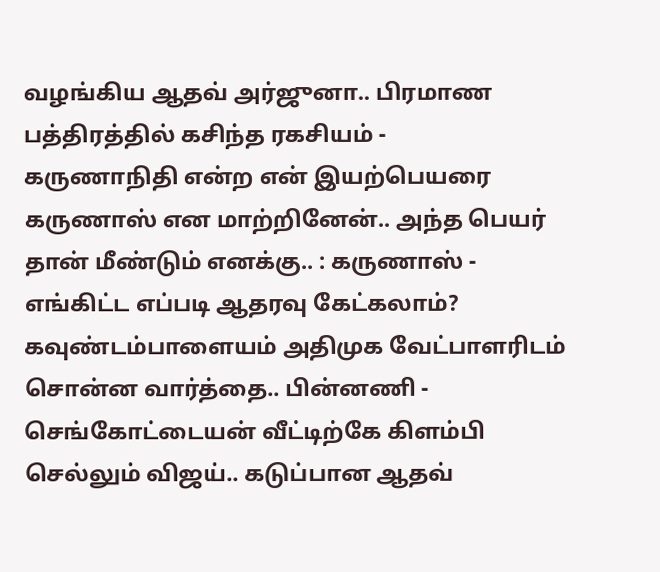வழங்கிய ஆதவ் அர்ஜுனா.. பிரமாண பத்திரத்தில் கசிந்த ரகசியம் -
கருணாநிதி என்ற என் இயற்பெயரை கருணாஸ் என மாற்றினேன்.. அந்த பெயர் தான் மீண்டும் எனக்கு.. : கருணாஸ் -
எங்கிட்ட எப்படி ஆதரவு கேட்கலாம்? கவுண்டம்பாளையம் அதிமுக வேட்பாளரிடம் சொன்ன வார்த்தை.. பின்னணி -
செங்கோட்டையன் வீட்டிற்கே கிளம்பி செல்லும் விஜய்.. கடுப்பான ஆதவ்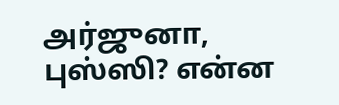அர்ஜுனா, புஸ்ஸி? என்ன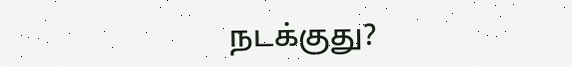நடக்குது?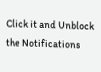Click it and Unblock the Notifications